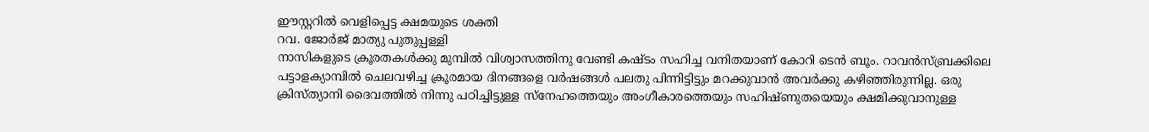ഈസ്റ്ററിൽ വെളിപ്പെട്ട ക്ഷമയുടെ ശക്തി
റവ. ജോർജ് മാത്യു പുതുപ്പള്ളി
നാസികളുടെ ക്രൂരതകൾക്കു മുമ്പിൽ വിശ്വാസത്തിനു വേണ്ടി കഷ്ടം സഹിച്ച വനിതയാണ് കോറി ടെൻ ബൂം. റാവൻസ്ബ്രക്കിലെ പട്ടാളക്യാമ്പിൽ ചെലവഴിച്ച ക്രൂരമായ ദിനങ്ങളെ വർഷങ്ങൾ പലതു പിന്നിട്ടിട്ടും മറക്കുവാൻ അവർക്കു കഴിഞ്ഞിരുന്നില്ല. ഒരു ക്രിസ്ത്യാനി ദൈവത്തിൽ നിന്നു പഠിച്ചിട്ടുള്ള സ്നേഹത്തെയും അംഗീകാരത്തെയും സഹിഷ്ണുതയെയും ക്ഷമിക്കുവാനുള്ള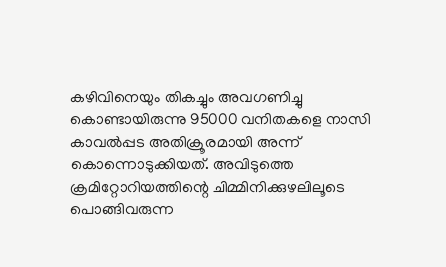കഴിവിനെയും തികച്ചും അവഗണിച്ചു കൊണ്ടായിരുന്നു 95000 വനിതകളെ നാസി കാവൽപ്പട അതിക്രൂരമായി അന്ന് കൊന്നൊടുക്കിയത്. അവിടുത്തെ ക്രമിറ്റോറിയത്തിന്റെ ചിമ്മിനിക്കുഴലിലൂടെ പൊങ്ങിവരുന്ന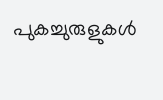പുകച്ചുരുളുകൾ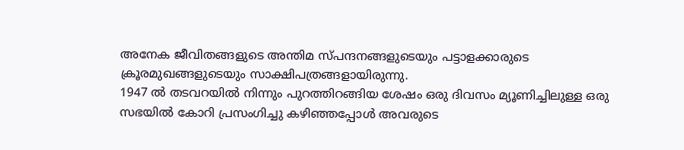അനേക ജീവിതങ്ങളുടെ അന്തിമ സ്പന്ദനങ്ങളുടെയും പട്ടാളക്കാരുടെ ക്രൂരമുഖങ്ങളുടെയും സാക്ഷിപത്രങ്ങളായിരുന്നു.
1947 ൽ തടവറയിൽ നിന്നും പുറത്തിറങ്ങിയ ശേഷം ഒരു ദിവസം മ്യൂണിച്ചിലുള്ള ഒരു സഭയിൽ കോറി പ്രസംഗിച്ചു കഴിഞ്ഞപ്പോൾ അവരുടെ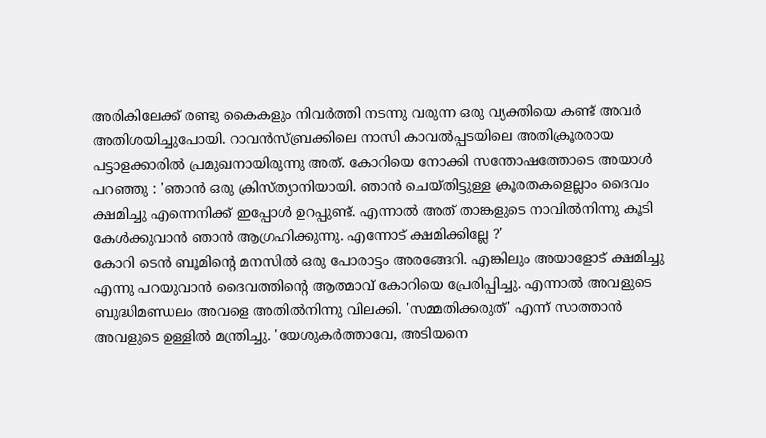അരികിലേക്ക് രണ്ടു കൈകളും നിവർത്തി നടന്നു വരുന്ന ഒരു വ്യക്തിയെ കണ്ട് അവർ അതിശയിച്ചുപോയി. റാവൻസ്ബ്രക്കിലെ നാസി കാവൽപ്പടയിലെ അതിക്രൂരരായ പട്ടാളക്കാരിൽ പ്രമുഖനായിരുന്നു അത്. കോറിയെ നോക്കി സന്തോഷത്തോടെ അയാൾ പറഞ്ഞു : 'ഞാൻ ഒരു ക്രിസ്ത്യാനിയായി. ഞാൻ ചെയ്തിട്ടുള്ള ക്രൂരതകളെല്ലാം ദൈവം ക്ഷമിച്ചു എന്നെനിക്ക് ഇപ്പോൾ ഉറപ്പുണ്ട്. എന്നാൽ അത് താങ്കളുടെ നാവിൽനിന്നു കൂടി കേൾക്കുവാൻ ഞാൻ ആഗ്രഹിക്കുന്നു. എന്നോട് ക്ഷമിക്കില്ലേ ?'
കോറി ടെൻ ബൂമിന്റെ മനസിൽ ഒരു പോരാട്ടം അരങ്ങേറി. എങ്കിലും അയാളോട് ക്ഷമിച്ചു എന്നു പറയുവാൻ ദൈവത്തിന്റെ ആത്മാവ് കോറിയെ പ്രേരിപ്പിച്ചു. എന്നാൽ അവളുടെ ബുദ്ധിമണ്ഡലം അവളെ അതിൽനിന്നു വിലക്കി. 'സമ്മതിക്കരുത്' എന്ന് സാത്താൻ അവളുടെ ഉള്ളിൽ മന്ത്രിച്ചു. 'യേശുകർത്താവേ, അടിയനെ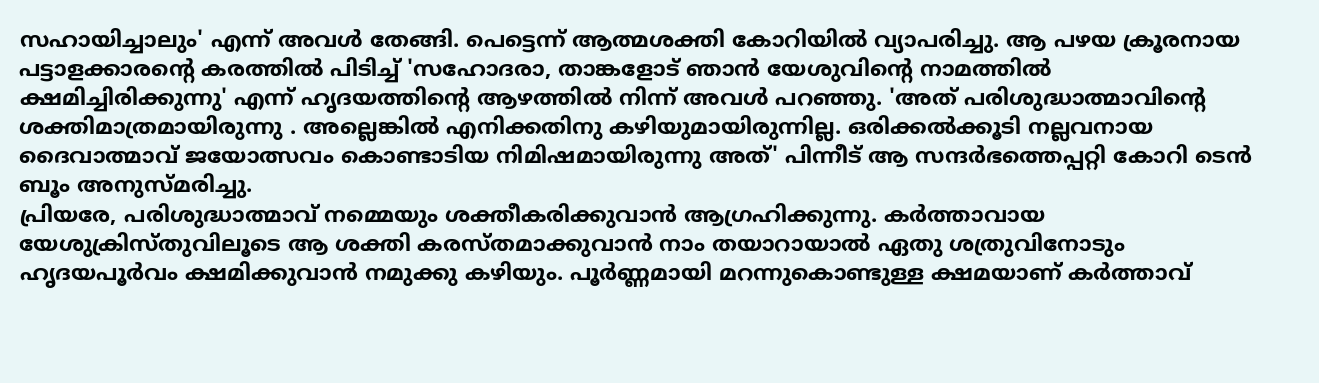സഹായിച്ചാലും' എന്ന് അവൾ തേങ്ങി. പെട്ടെന്ന് ആത്മശക്തി കോറിയിൽ വ്യാപരിച്ചു. ആ പഴയ ക്രൂരനായ പട്ടാളക്കാരന്റെ കരത്തിൽ പിടിച്ച് 'സഹോദരാ, താങ്കളോട് ഞാൻ യേശുവിന്റെ നാമത്തിൽ ക്ഷമിച്ചിരിക്കുന്നു' എന്ന് ഹൃദയത്തിന്റെ ആഴത്തിൽ നിന്ന് അവൾ പറഞ്ഞു. 'അത് പരിശുദ്ധാത്മാവിന്റെ ശക്തിമാത്രമായിരുന്നു . അല്ലെങ്കിൽ എനിക്കതിനു കഴിയുമായിരുന്നില്ല. ഒരിക്കൽക്കൂടി നല്ലവനായ ദൈവാത്മാവ് ജയോത്സവം കൊണ്ടാടിയ നിമിഷമായിരുന്നു അത്' പിന്നീട് ആ സന്ദർഭത്തെപ്പറ്റി കോറി ടെൻ ബൂം അനുസ്മരിച്ചു.
പ്രിയരേ, പരിശുദ്ധാത്മാവ് നമ്മെയും ശക്തീകരിക്കുവാൻ ആഗ്രഹിക്കുന്നു. കർത്താവായ യേശുക്രിസ്തുവിലൂടെ ആ ശക്തി കരസ്തമാക്കുവാൻ നാം തയാറായാൽ ഏതു ശത്രുവിനോടും ഹൃദയപൂർവം ക്ഷമിക്കുവാൻ നമുക്കു കഴിയും. പൂർണ്ണമായി മറന്നുകൊണ്ടുള്ള ക്ഷമയാണ് കർത്താവ്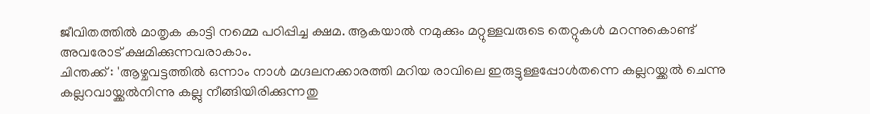ജീവിതത്തിൽ മാതൃക കാട്ടി നമ്മെ പഠിപ്പിച്ച ക്ഷമ. ആകയാൽ നമുക്കും മറ്റുള്ളവരുടെ തെറ്റുകൾ മറന്നുകൊണ്ട് അവരോട് ക്ഷമിക്കുന്നവരാകാം.
ചിന്തക്ക് : 'ആഴ്ചവട്ടത്തിൽ ഒന്നാം നാൾ മഗ്ദലനക്കാരത്തി മറിയ രാവിലെ ഇരുട്ടുള്ളപ്പോൾതന്നെ കല്ലറയ്ക്കൽ ചെന്നു കല്ലറവായ്ക്കൽനിന്നു കല്ലു നീങ്ങിയിരിക്കുന്നതു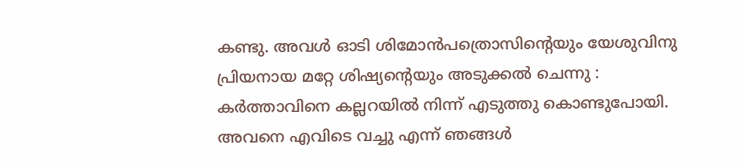കണ്ടു. അവൾ ഓടി ശിമോൻപത്രൊസിന്റെയും യേശുവിനു പ്രിയനായ മറ്റേ ശിഷ്യന്റെയും അടുക്കൽ ചെന്നു : കർത്താവിനെ കല്ലറയിൽ നിന്ന് എടുത്തു കൊണ്ടുപോയി. അവനെ എവിടെ വച്ചു എന്ന് ഞങ്ങൾ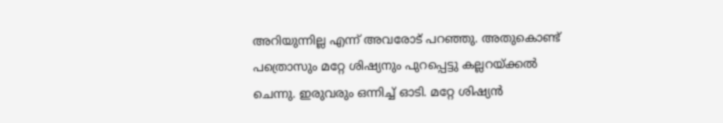അറിയുന്നില്ല എന്ന് അവരോട് പറഞ്ഞു. അതുകൊണ്ട് പത്രൊസും മറ്റേ ശിഷ്യനും പുറപ്പെട്ടു കല്ലറയ്ക്കൽ ചെന്നു. ഇരുവരും ഒന്നിച്ച് ഓടി. മറ്റേ ശിഷ്യൻ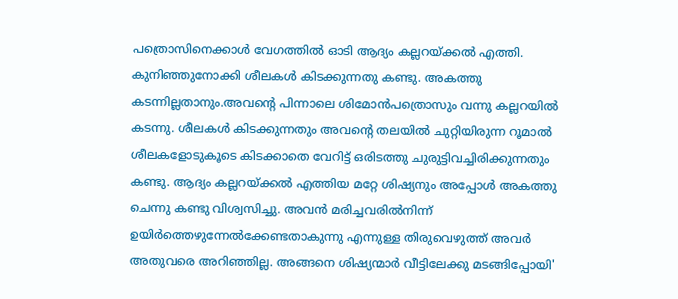പത്രൊസിനെക്കാൾ വേഗത്തിൽ ഓടി ആദ്യം കല്ലറയ്ക്കൽ എത്തി. കുനിഞ്ഞുനോക്കി ശീലകൾ കിടക്കുന്നതു കണ്ടു. അകത്തു കടന്നില്ലതാനും.അവന്റെ പിന്നാലെ ശിമോൻപത്രൊസും വന്നു കല്ലറയിൽ കടന്നു. ശീലകൾ കിടക്കുന്നതും അവന്റെ തലയിൽ ചുറ്റിയിരുന്ന റൂമാൽ ശീലകളോടുകൂടെ കിടക്കാതെ വേറിട്ട് ഒരിടത്തു ചുരുട്ടിവച്ചിരിക്കുന്നതും കണ്ടു. ആദ്യം കല്ലറയ്ക്കൽ എത്തിയ മറ്റേ ശിഷ്യനും അപ്പോൾ അകത്തു ചെന്നു കണ്ടു വിശ്വസിച്ചു. അവൻ മരിച്ചവരിൽനിന്ന് ഉയിർത്തെഴുന്നേൽക്കേണ്ടതാകുന്നു എന്നുള്ള തിരുവെഴുത്ത് അവർ അതുവരെ അറിഞ്ഞില്ല. അങ്ങനെ ശിഷ്യന്മാർ വീട്ടിലേക്കു മടങ്ങിപ്പോയി'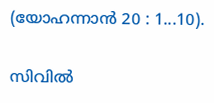(യോഹന്നാൻ 20 : 1...10).

സിവിൽ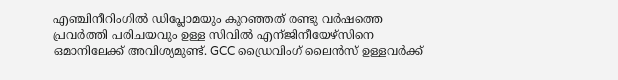എഞ്ചിനീറിംഗിൽ ഡിപ്ലോമയും കുറഞ്ഞത് രണ്ടു വർഷത്തെ പ്രവർത്തി പരിചയവും ഉള്ള സിവിൽ എന്ജിനീയേഴ്സിനെ ഒമാനിലേക്ക് അവിശ്യമുണ്ട്. GCC ഡ്രൈവിംഗ് ലൈൻസ് ഉള്ളവർക്ക്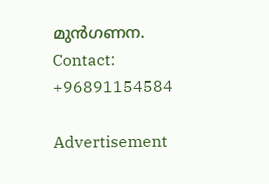മുൻഗണന. Contact: +96891154584

Advertisement